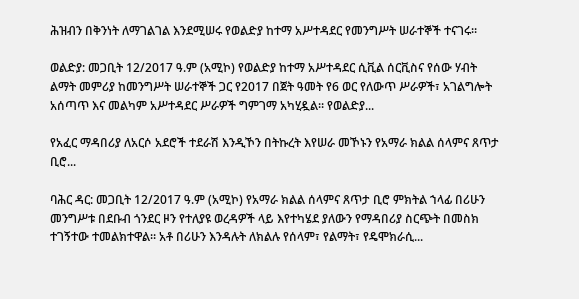ሕዝብን በቅንነት ለማገልገል እንደሚሠሩ የወልድያ ከተማ አሥተዳደር የመንግሥት ሠራተኞች ተናገሩ።

ወልድያ: መጋቢት 12/2017 ዓ.ም (አሚኮ) የወልድያ ከተማ አሥተዳደር ሲቪል ሰርቪስና የሰው ሃብት ልማት መምሪያ ከመንግሥት ሠራተኞች ጋር የ2017 በጀት ዓመት የ6 ወር የለውጥ ሥራዎች፣ አገልግሎት አሰጣጥ እና መልካም አሥተዳደር ሥራዎች ግምገማ አካሂዷል። የወልድያ...

የአፈር ማዳበሪያ ለአርሶ አደሮች ተደራሽ እንዲኾን በትኩረት እየሠራ መኾኑን የአማራ ክልል ሰላምና ጸጥታ ቢሮ...

ባሕር ዳር: መጋቢት 12/2017 ዓ.ም (አሚኮ) የአማራ ክልል ሰላምና ጸጥታ ቢሮ ምክትል ኀላፊ በሪሁን መንግሥቱ በደቡብ ጎንደር ዞን የተለያዩ ወረዳዎች ላይ እየተካሄደ ያለውን የማዳበሪያ ስርጭት በመስክ ተገኝተው ተመልክተዋል። አቶ በሪሁን እንዳሉት ለክልሉ የሰላም፣ የልማት፣ የዴሞክራሲ...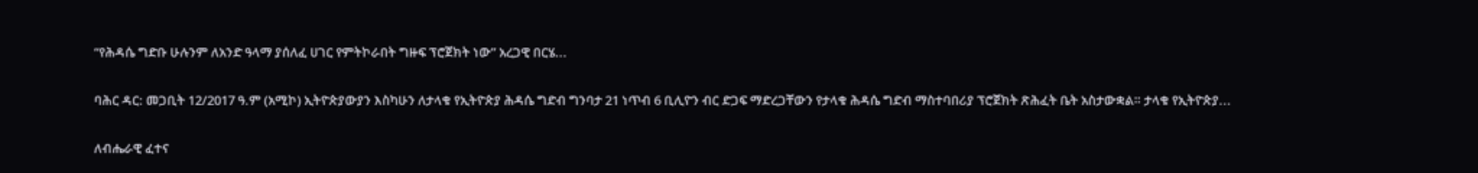“የሕዳሴ ግድቡ ሁሉንም ለአንድ ዓላማ ያሰለፈ ሀገር የምትኮራበት ግዙፍ ፕሮጀክት ነው” አረጋዊ በርሄ...

ባሕር ዳር: መጋቢት 12/2017 ዓ.ም (አሚኮ) ኢትዮጵያውያን እስካሁን ለታላቁ የኢትዮጵያ ሕዳሴ ግድብ ግንባታ 21 ነጥብ 6 ቢሊዮን ብር ድጋፍ ማድረጋቸውን የታላቁ ሕዳሴ ግድብ ማስተባበሪያ ፕሮጀክት ጽሕፈት ቤት አስታውቋል። ታላቁ የኢትዮጵያ...

ለብሔራዊ ፈተና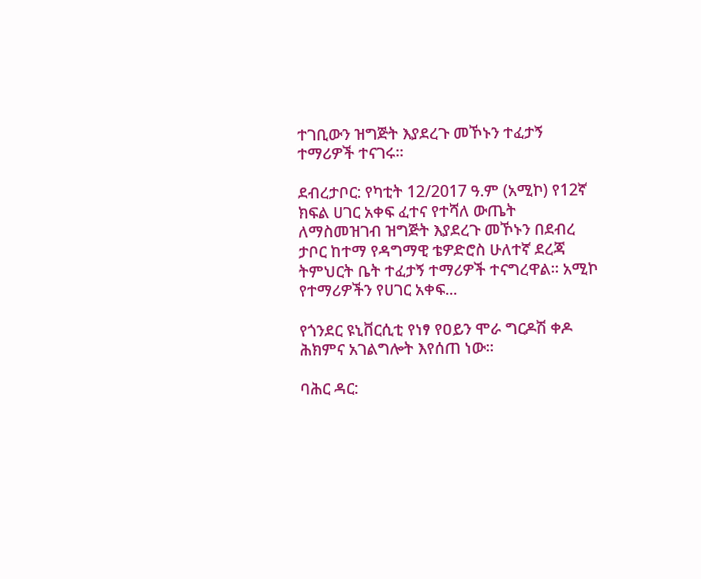ተገቢውን ዝግጅት እያደረጉ መኾኑን ተፈታኝ ተማሪዎች ተናገሩ።

ደብረታቦር: የካቲት 12/2017 ዓ.ም (አሚኮ) የ12ኛ ክፍል ሀገር አቀፍ ፈተና የተሻለ ውጤት ለማስመዝገብ ዝግጅት እያደረጉ መኾኑን በደብረ ታቦር ከተማ የዳግማዊ ቴዎድሮስ ሁለተኛ ደረጃ ትምህርት ቤት ተፈታኝ ተማሪዎች ተናግረዋል፡፡ አሚኮ የተማሪዎችን የሀገር አቀፍ...

የጎንደር ዩኒቨርሲቲ የነፃ የዐይን ሞራ ግርዶሽ ቀዶ ሕክምና አገልግሎት እየሰጠ ነው።

ባሕር ዳር: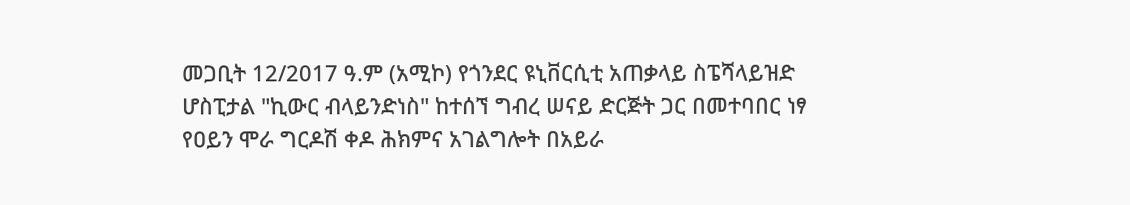መጋቢት 12/2017 ዓ.ም (አሚኮ) የጎንደር ዩኒቨርሲቲ አጠቃላይ ስፔሻላይዝድ ሆስፒታል "ኪውር ብላይንድነስ" ከተሰኘ ግብረ ሠናይ ድርጅት ጋር በመተባበር ነፃ የዐይን ሞራ ግርዶሽ ቀዶ ሕክምና አገልግሎት በአይራ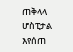ጠቅላላ ሆስፒታል እየሰጠ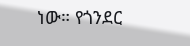ነው። የጎንደር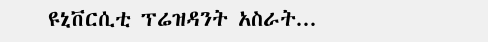ዩኒቨርሲቲ ፕሬዝዳንት አስራት...